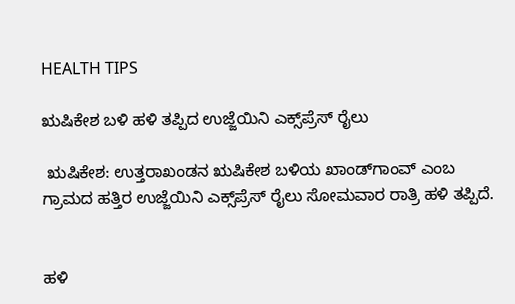HEALTH TIPS

ಋಷಿಕೇಶ ಬಳಿ ಹಳಿ ತಪ್ಪಿದ ಉಜ್ಜೆಯಿನಿ ಎಕ್ಸ್‌ಪ್ರೆಸ್ ರೈಲು

 ಋಷಿಕೇಶ: ಉತ್ತರಾಖಂಡನ ಋಷಿಕೇಶ ಬಳಿಯ ಖಾಂಡ್‌ಗಾಂವ್ ಎಂಬ ಗ್ರಾಮದ ಹತ್ತಿರ ಉಜ್ಜೆಯಿನಿ ಎಕ್ಸ್‌ಪ್ರೆಸ್ ರೈಲು ಸೋಮವಾರ ರಾತ್ರಿ ಹಳಿ ತಪ್ಪಿದೆ.


ಹಳಿ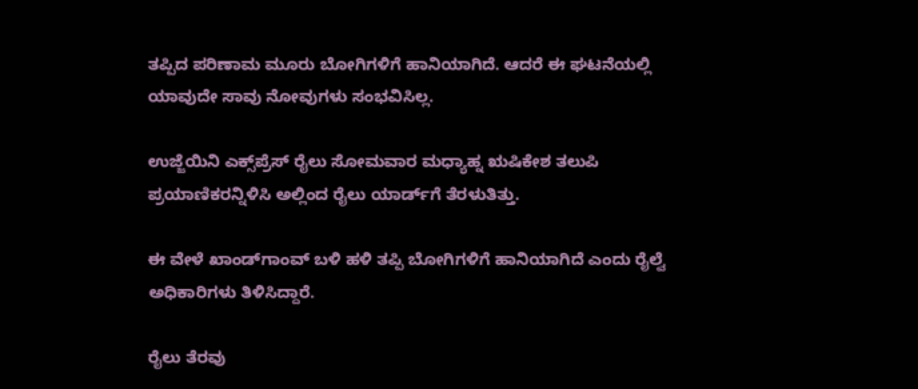ತಪ್ಪಿದ ಪರಿಣಾಮ ಮೂರು ಬೋಗಿಗಳಿಗೆ ಹಾನಿಯಾಗಿದೆ. ಆದರೆ ಈ ಘಟನೆಯಲ್ಲಿ ಯಾವುದೇ ಸಾವು ನೋವುಗಳು ಸಂಭವಿಸಿಲ್ಲ.

ಉಜ್ಜೆಯಿನಿ ಎಕ್ಸ್‌ಪ್ರೆಸ್ ರೈಲು ಸೋಮವಾರ ಮಧ್ಯಾಹ್ನ ಋಷಿಕೇಶ ತಲುಪಿ ಪ್ರಯಾಣಿಕರನ್ನಿಳಿಸಿ ಅಲ್ಲಿಂದ ರೈಲು ಯಾರ್ಡ್‌ಗೆ ತೆರಳುತಿತ್ತು.

ಈ ವೇಳೆ ಖಾಂಡ್‌ಗಾಂವ್ ಬಳಿ ಹಳಿ ತಪ್ಪಿ ಬೋಗಿಗಳಿಗೆ ಹಾನಿಯಾಗಿದೆ ಎಂದು ರೈಲ್ವೆ ಅಧಿಕಾರಿಗಳು ತಿಳಿಸಿದ್ದಾರೆ.

ರೈಲು ತೆರವು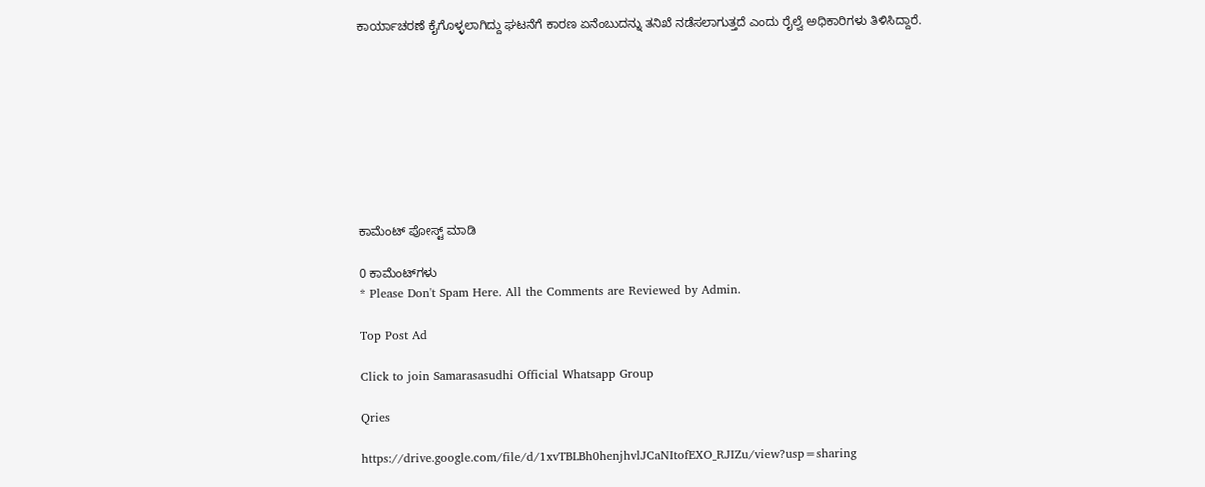ಕಾರ್ಯಾಚರಣೆ ಕೈಗೊಳ್ಳಲಾಗಿದ್ದು ಘಟನೆಗೆ ಕಾರಣ ಏನೆಂಬುದನ್ನು ತನಿಖೆ ನಡೆಸಲಾಗುತ್ತದೆ ಎಂದು ರೈಲ್ವೆ ಅಧಿಕಾರಿಗಳು ತಿಳಿಸಿದ್ದಾರೆ.









ಕಾಮೆಂಟ್‌‌ ಪೋಸ್ಟ್‌ ಮಾಡಿ

0 ಕಾಮೆಂಟ್‌ಗಳು
* Please Don't Spam Here. All the Comments are Reviewed by Admin.

Top Post Ad

Click to join Samarasasudhi Official Whatsapp Group

Qries

https://drive.google.com/file/d/1xvTBLBh0henjhvlJCaNItofEXO_RJIZu/view?usp=sharing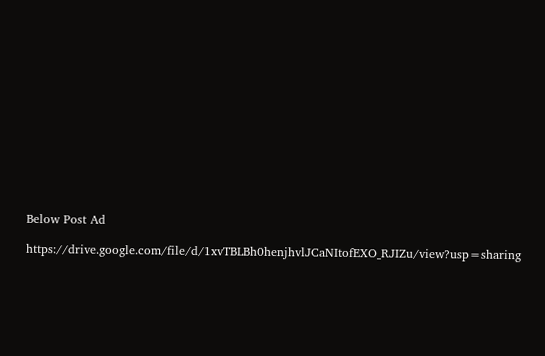Below Post Ad

https://drive.google.com/file/d/1xvTBLBh0henjhvlJCaNItofEXO_RJIZu/view?usp=sharing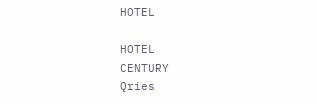HOTEL

HOTEL
CENTURY
Qries